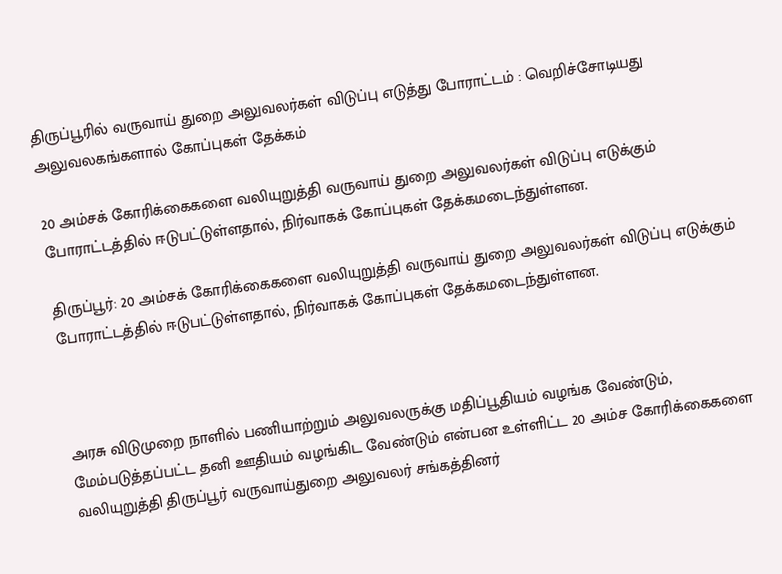திருப்பூரில் வருவாய் துறை அலுவலர்கள் விடுப்பு எடுத்து போராட்டம் : வெறிச்சோடியது அலுவலகங்களால் கோப்புகள் தேக்கம்

20 அம்சக் கோரிக்கைகளை வலியுறுத்தி வருவாய் துறை அலுவலர்கள் விடுப்பு எடுக்கும் போராட்டத்தில் ஈடுபட்டுள்ளதால், நிர்வாகக் கோப்புகள் தேக்கமடைந்துள்ளன.

திருப்பூர்: 20 அம்சக் கோரிக்கைகளை வலியுறுத்தி வருவாய் துறை அலுவலர்கள் விடுப்பு எடுக்கும் போராட்டத்தில் ஈடுபட்டுள்ளதால், நிர்வாகக் கோப்புகள் தேக்கமடைந்துள்ளன.



அரசு விடுமுறை நாளில் பணியாற்றும் அலுவலருக்கு மதிப்பூதியம் வழங்க வேண்டும், மேம்படுத்தப்பட்ட தனி ஊதியம் வழங்கிட வேண்டும் என்பன உள்ளிட்ட 20 அம்ச கோரிக்கைகளை வலியுறுத்தி திருப்பூர் வருவாய்துறை அலுவலர் சங்கத்தினர்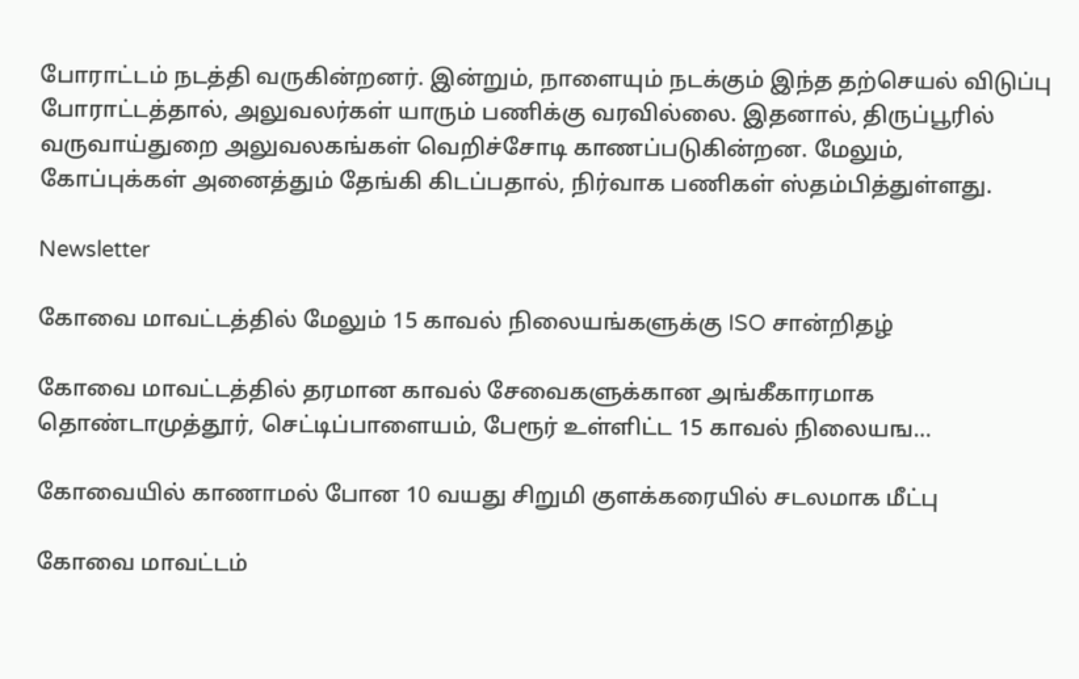போராட்டம் நடத்தி வருகின்றனர். இன்றும், நாளையும் நடக்கும் இந்த தற்செயல் விடுப்பு போராட்டத்தால், அலுவலர்கள் யாரும் பணிக்கு வரவில்லை. இதனால், திருப்பூரில் வருவாய்துறை அலுவலகங்கள் வெறிச்சோடி காணப்படுகின்றன. மேலும், கோப்புக்கள் அனைத்தும் தேங்கி கிடப்பதால், நிர்வாக பணிகள் ஸ்தம்பித்துள்ளது.

Newsletter

கோவை மாவட்டத்தில் மேலும் 15 காவல் நிலையங்களுக்கு ISO சான்றிதழ்

கோவை மாவட்டத்தில் தரமான காவல் சேவைகளுக்கான அங்கீகாரமாக தொண்டாமுத்தூர், செட்டிப்பாளையம், பேரூர் உள்ளிட்ட 15 காவல் நிலையங...

கோவையில் காணாமல் போன 10 வயது சிறுமி குளக்கரையில் சடலமாக மீட்பு

கோவை மாவட்டம்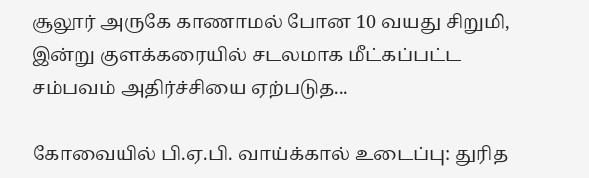சூலூர் அருகே காணாமல் போன 10 வயது சிறுமி, இன்று குளக்கரையில் சடலமாக மீட்கப்பட்ட சம்பவம் அதிர்ச்சியை ஏற்படுத...

கோவையில் பி.ஏ.பி. வாய்க்கால் உடைப்பு: துரித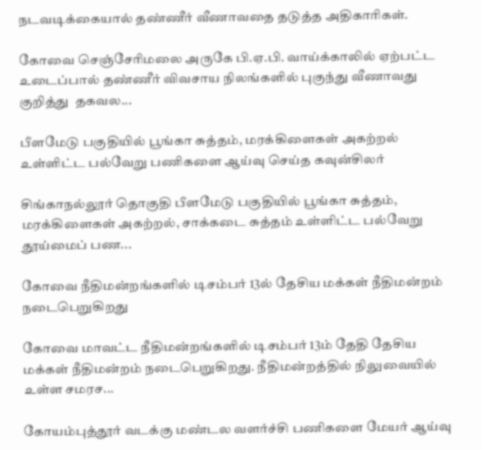நடவடிக்கையால் தண்ணீர் வீணாவதை தடுத்த அதிகாரிகள்.

கோவை செஞ்சேரிமலை அருகே பி.ஏ.பி. வாய்க்காலில் ஏற்பட்ட உடைப்பால் தண்ணீர் விவசாய நிலங்களில் புகுந்து வீணாவது குறித்து  தகவல...

பீளமேடு பகுதியில் பூங்கா சுத்தம், மரக்கிளைகள் அகற்றல் உள்ளிட்ட பல்வேறு பணிகளை ஆய்வு செய்த கவுன்சிலர்

சிங்காநல்லூர் தொகுதி பீளமேடு பகுதியில் பூங்கா சுத்தம், மரக்கிளைகள் அகற்றல், சாக்கடை சுத்தம் உள்ளிட்ட பல்வேறு தூய்மைப் பண...

கோவை நீதிமன்றங்களில் டிசம்பர் 13ல் தேசிய மக்கள் நீதிமன்றம் நடைபெறுகிறது

கோவை மாவட்ட நீதிமன்றங்களில் டிசம்பர் 13ம் தேதி தேசிய மக்கள் நீதிமன்றம் நடைபெறுகிறது. நீதிமன்றத்தில் நிலுவையில் உள்ள சமரச...

கோயம்புத்தூர் வடக்கு மண்டல வளர்ச்சி பணிகளை மேயர் ஆய்வு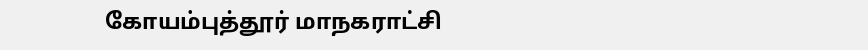கோயம்புத்தூர் மாநகராட்சி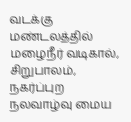வடக்கு மண்டலத்தில் மழைநீர் வடிகால், சிறுபாலம், நகர்ப்புற நலவாழ்வு மைய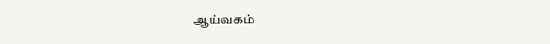ஆய்வகம்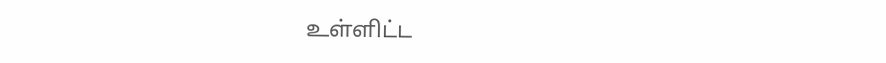உள்ளிட்ட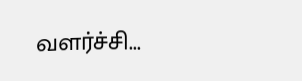வளர்ச்சி...